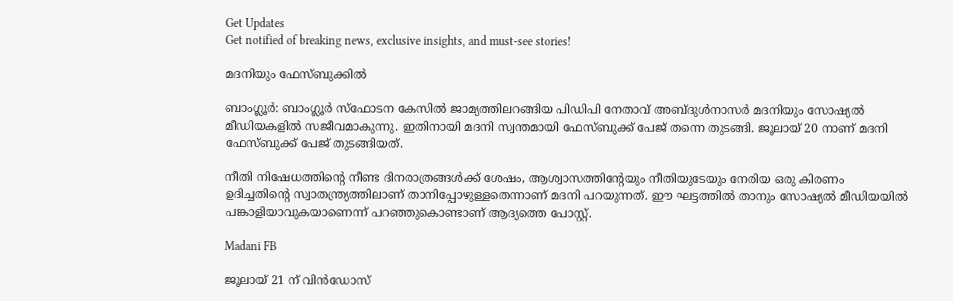Get Updates
Get notified of breaking news, exclusive insights, and must-see stories!

മദനിയും ഫേസ്ബുക്കില്‍

ബാംഗ്ലൂര്‍: ബാംഗ്ലൂര്‍ സ്‌ഫോടന കേസില്‍ ജാമ്യത്തിലറങ്ങിയ പിഡിപി നേതാവ് അബ്ദുള്‍നാസര്‍ മദനിയും സോഷ്യല്‍ മീഡിയകളില്‍ സജീവമാകുന്നു. ഇതിനായി മദനി സ്വന്തമായി ഫേസ്ബുക്ക് പേജ് തന്നെ തുടങ്ങി. ജൂലായ് 20 നാണ് മദനി ഫേസ്ബുക്ക് പേജ് തുടങ്ങിയത്.

നീതി നിഷേധത്തിന്റെ നീണ്ട ദിനരാത്രങ്ങള്‍ക്ക് ശേഷം, ആശ്വാസത്തിന്റേയും നീതിയുടേയും നേരിയ ഒരു കിരണം ഉദിച്ചതിന്റെ സ്വാതന്ത്ര്യത്തിലാണ് താനിപ്പോഴുള്ളതെന്നാണ് മദനി പറയുന്നത്. ഈ ഘട്ടത്തില്‍ താനും സോഷ്യല്‍ മീഡിയയില്‍ പങ്കാളിയാവുകയാണെന്ന് പറഞ്ഞുകൊണ്ടാണ് ആദ്യത്തെ പോസ്റ്റ്.

Madani FB

ജൂലായ് 21 ന് വിന്‍ഡോസ്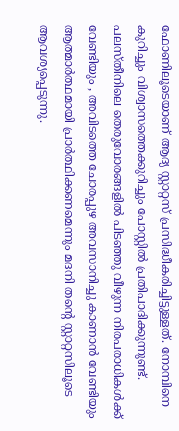ഫോണിലൂടെയാണ് ആദ്യ സ്റ്റാറ്റസ് പ്രസിദ്ധീകരിച്ചിട്ടുള്ളത്. നോമ്പിനെ കുറിച്ചും വിശ്വാസത്തെക്കുറിച്ചും പോസ്റ്റില്‍ പ്രതിപാദിക്കുന്നുണ്ട്. പലസ്തീനിലെ തെരുവോരങ്ങളില്‍ പിടഞ്ഞു വീഴുന്ന നിരപരാധികള്‍ക്ക് വേണ്ടിയും , അവിടത്തെ ചോരപ്പുഴ അവസാനിച്ചു കാണാന്‍ വേണ്ടിയും ആത്മാര്‍ത്ഥമായി പ്രാര്‍ത്ഥിക്കണമെന്നും മദനി തന്റെ സ്റ്റാറ്റസിലൂടെ ആവശ്യപ്പെടുന്നു.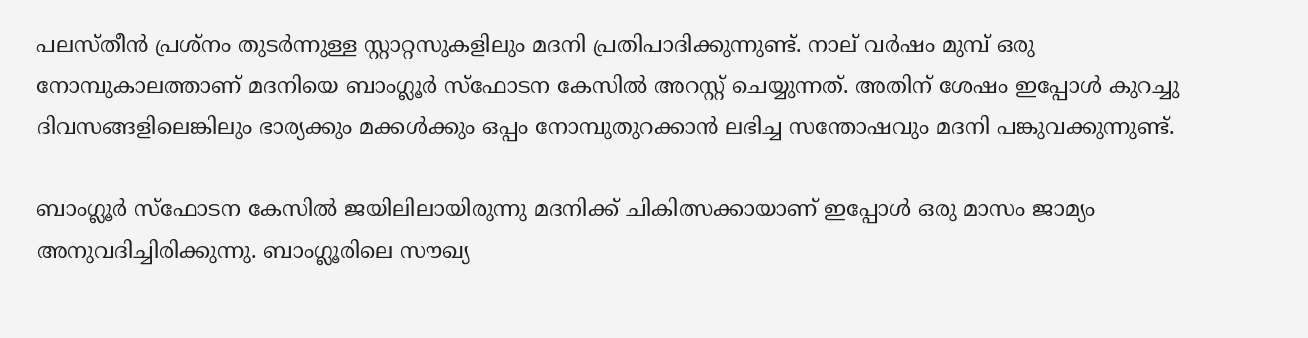പലസ്തീന്‍ പ്രശ്‌നം തുടര്‍ന്നുള്ള സ്റ്റാറ്റസുകളിലും മദനി പ്രതിപാദിക്കുന്നുണ്ട്. നാല് വര്‍ഷം മുമ്പ് ഒരു നോമ്പുകാലത്താണ് മദനിയെ ബാംഗ്ലൂര്‍ സ്‌ഫോടന കേസില്‍ അറസ്റ്റ് ചെയ്യുന്നത്. അതിന് ശേഷം ഇപ്പോള്‍ കുറച്ചു ദിവസങ്ങളിലെങ്കിലും ഭാര്യക്കും മക്കള്‍ക്കും ഒപ്പം നോമ്പുതുറക്കാന്‍ ലഭിച്ച സന്തോഷവും മദനി പങ്കുവക്കുന്നുണ്ട്.

ബാംഗ്ലൂര്‍ സ്‌ഫോടന കേസില്‍ ജയിലിലായിരുന്നു മദനിക്ക് ചികിത്സക്കായാണ് ഇപ്പോള്‍ ഒരു മാസം ജാമ്യം അനുവദിച്ചിരിക്കുന്നു. ബാംഗ്ലൂരിലെ സൗഖ്യ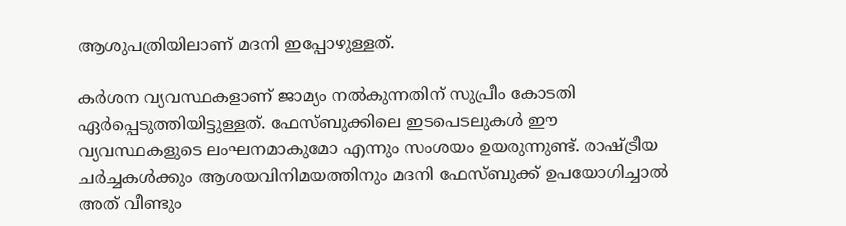ആശുപത്രിയിലാണ് മദനി ഇപ്പോഴുള്ളത്.

കര്‍ശന വ്യവസ്ഥകളാണ് ജാമ്യം നല്‍കുന്നതിന് സുപ്രീം കോടതി ഏര്‍പ്പെടുത്തിയിട്ടുള്ളത്. ഫേസ്ബുക്കിലെ ഇടപെടലുകള്‍ ഈ വ്യവസ്ഥകളുടെ ലംഘനമാകുമോ എന്നും സംശയം ഉയരുന്നുണ്ട്. രാഷ്ട്രീയ ചര്‍ച്ചകള്‍ക്കും ആശയവിനിമയത്തിനും മദനി ഫേസ്ബുക്ക് ഉപയോഗിച്ചാല്‍ അത് വീണ്ടും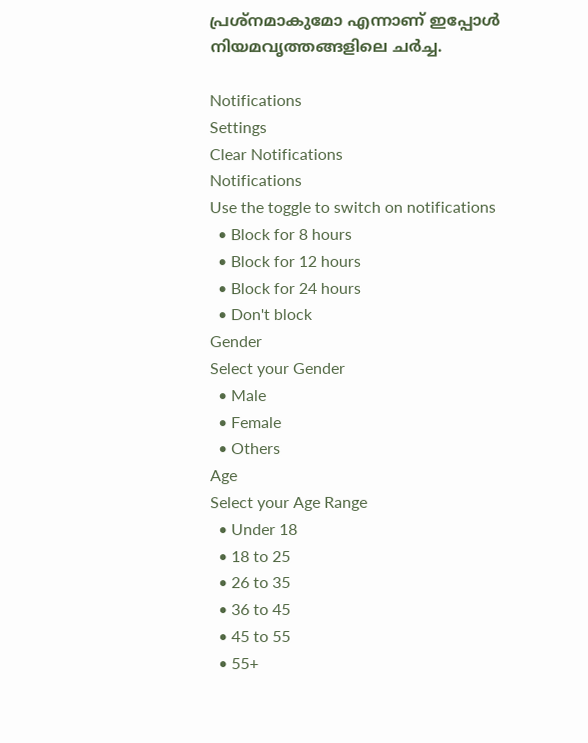പ്രശ്‌നമാകുമോ എന്നാണ് ഇപ്പോള്‍ നിയമവൃത്തങ്ങളിലെ ചര്‍ച്ച.

Notifications
Settings
Clear Notifications
Notifications
Use the toggle to switch on notifications
  • Block for 8 hours
  • Block for 12 hours
  • Block for 24 hours
  • Don't block
Gender
Select your Gender
  • Male
  • Female
  • Others
Age
Select your Age Range
  • Under 18
  • 18 to 25
  • 26 to 35
  • 36 to 45
  • 45 to 55
  • 55+